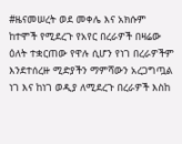#ዜናመሠረት ወደ መቀሌ እና አክሱም ከተሞች የሚደረጉ የአየር በረራዎች በዛሬው ዕለት ተቋርጠው የዋሉ ሲሆን የነገ በረራዎችም እንደተሰረዙ ሚድያችን ማምሻውን አረጋግጧል
ነገ እና ከነገ ወዲያ ለሚደረጉ በረራዎች እስከ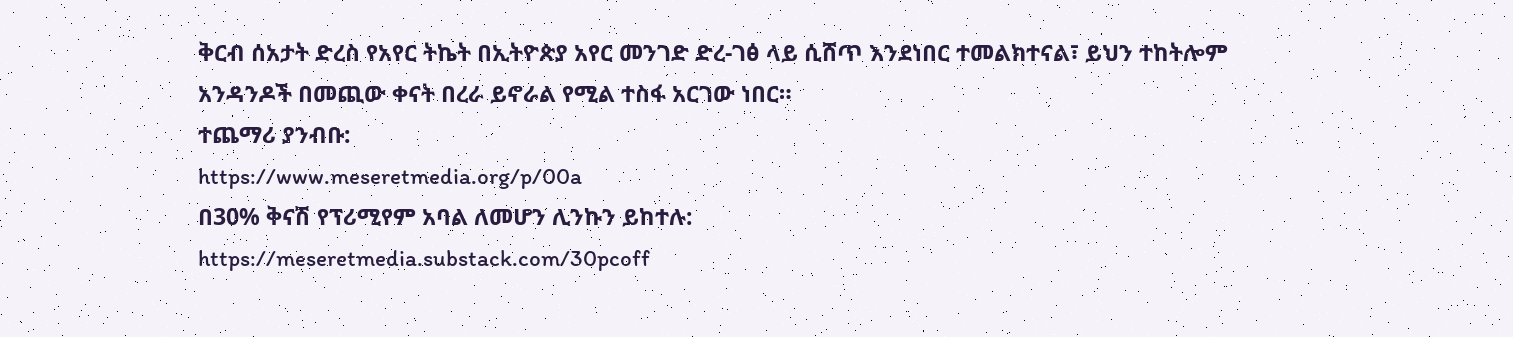ቅርብ ሰአታት ድረስ የአየር ትኬት በኢትዮጵያ አየር መንገድ ድረ-ገፅ ላይ ሲሸጥ እንደነበር ተመልክተናል፣ ይህን ተከትሎም አንዳንዶች በመጪው ቀናት በረራ ይኖራል የሚል ተስፋ አርገው ነበር።
ተጨማሪ ያንብቡ:
https://www.meseretmedia.org/p/00a
በ30% ቅናሽ የፕሪሚየም አባል ለመሆን ሊንኩን ይከተሉ:
https://meseretmedia.substack.com/30pcoff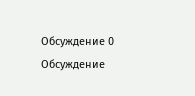Обсуждение 0
Обсуждение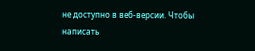не доступно в веб-версии. Чтобы написать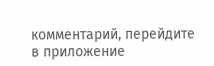комментарий, перейдите в приложение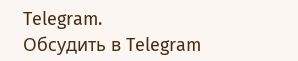Telegram.
Обсудить в Telegram